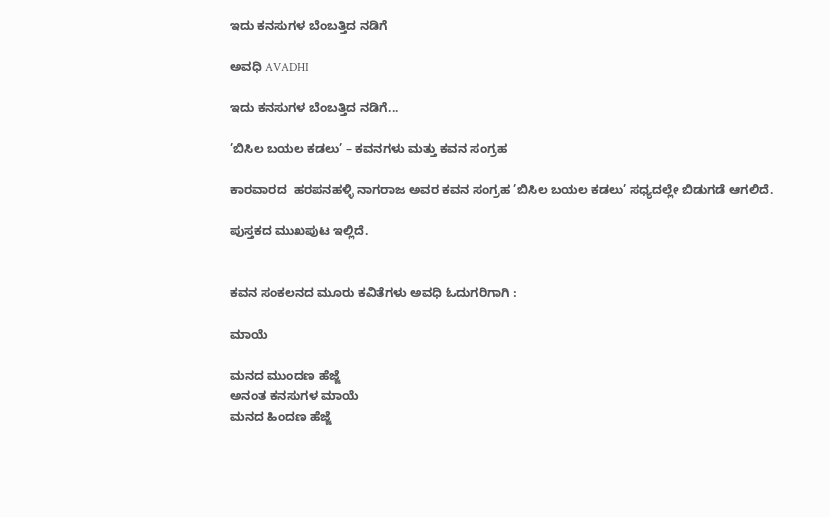ಇದು ಕನಸುಗಳ ಬೆಂಬತ್ತಿದ ನಡಿಗೆ‍

ಅವಧಿ AVADHI

ಇದು ಕನಸುಗಳ ಬೆಂಬತ್ತಿದ ನಡಿಗೆ...

’ಬಿಸಿಲ ಬಯಲ ಕಡಲು’ – ಕವನಗಳು ಮತ್ತು ಕವನ ಸಂಗ್ರಹ

ಕಾರವಾರದ  ಹರಪನಹಳ್ಳಿ ನಾಗರಾಜ ಅವರ ಕವನ ಸಂಗ್ರಹ ’ಬಿಸಿಲ ಬಯಲ ಕಡಲು’ ಸಧ್ಯದಲ್ಲೇ ಬಿಡುಗಡೆ ಆಗಲಿದೆ.

ಪುಸ್ತಕದ ಮುಖಪುಟ ಇಲ್ಲಿದೆ.


ಕವನ ಸಂಕಲನದ ಮೂರು ಕವಿತೆಗಳು ಅವಧಿ ಓದುಗರಿಗಾಗಿ :

ಮಾಯೆ

ಮನದ ಮುಂದಣ ಹೆಜ್ಜೆ
ಅನಂತ ಕನಸುಗಳ ಮಾಯೆ
ಮನದ ಹಿಂದಣ ಹೆಜ್ಜೆ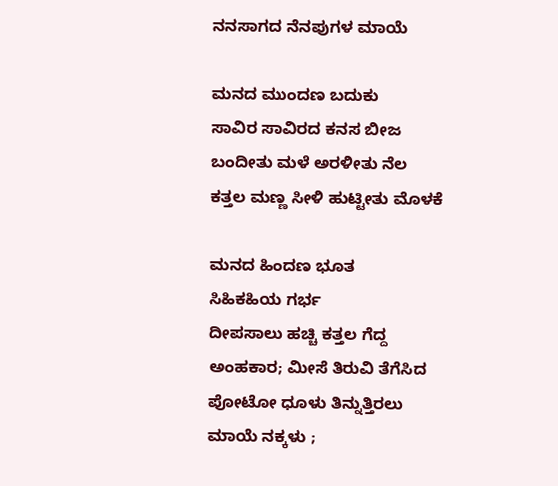ನನಸಾಗದ ನೆನಪುಗಳ ಮಾಯೆ

ಮನದ ಮುಂದಣ ಬದುಕು
ಸಾವಿರ ಸಾವಿರದ ಕನಸ ಬೀಜ
ಬಂದೀತು ಮಳೆ ಅರಳೀತು ನೆಲ
ಕತ್ತಲ ಮಣ್ಣ ಸೀಳಿ ಹುಟ್ಟೀತು ಮೊಳಕೆ

ಮನದ ಹಿಂದಣ ಭೂತ
ಸಿಹಿಕಹಿಯ ಗರ್ಭ
ದೀಪಸಾಲು ಹಚ್ಚಿ ಕತ್ತಲ ಗೆದ್ದ
ಅಂಹಕಾರ; ಮೀಸೆ ತಿರುವಿ ತೆಗೆಸಿದ
ಪೋಟೋ ಧೂಳು ತಿನ್ನುತ್ತಿರಲು
ಮಾಯೆ ನಕ್ಕಳು ;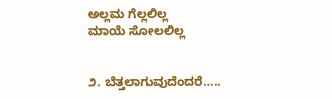ಅಲ್ಲಮ ಗೆಲ್ಲಲಿಲ್ಲ
ಮಾಯೆ ಸೋಲಲಿಲ್ಲ


೨. ಬೆತ್ತಲಾಗುವುದೆಂದರೆ…..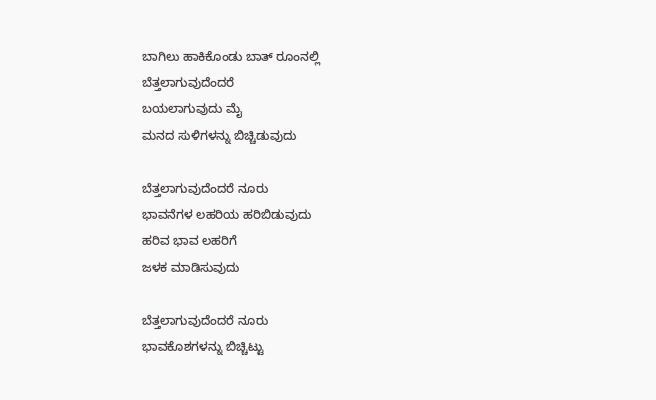ಬಾಗಿಲು ಹಾಕಿಕೊಂಡು ಬಾತ್ ರೂಂನಲ್ಲಿ
ಬೆತ್ತಲಾಗುವುದೆಂದರೆ
ಬಯಲಾಗುವುದು ಮೈ
ಮನದ ಸುಳಿಗಳನ್ನು ಬಿಚ್ಚಿಡುವುದು

ಬೆತ್ತಲಾಗುವುದೆಂದರೆ ನೂರು
ಭಾವನೆಗಳ ಲಹರಿಯ ಹರಿಬಿಡುವುದು
ಹರಿವ ಭಾವ ಲಹರಿಗೆ
ಜಳಕ ಮಾಡಿಸುವುದು

ಬೆತ್ತಲಾಗುವುದೆಂದರೆ ನೂರು
ಭಾವಕೊಶಗಳನ್ನು ಬಿಚ್ಚಿಟ್ಟು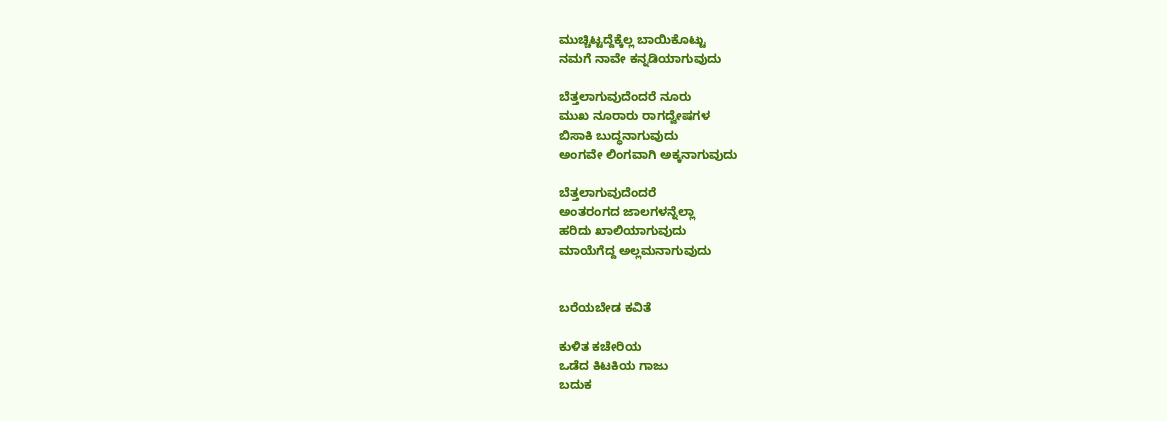ಮುಚ್ಚಿಟ್ಟದ್ದೆಕ್ಕೆಲ್ಲ ಬಾಯಿಕೊಟ್ಟು
ನಮಗೆ ನಾವೇ ಕನ್ನಡಿಯಾಗುವುದು

ಬೆತ್ತಲಾಗುವುದೆಂದರೆ ನೂರು
ಮುಖ ನೂರಾರು ರಾಗದ್ವೇಷಗಳ
ಬಿಸಾಕಿ ಬುದ್ಧನಾಗುವುದು
ಅಂಗವೇ ಲಿಂಗವಾಗಿ ಅಕ್ಕನಾಗುವುದು

ಬೆತ್ತಲಾಗುವುದೆಂದರೆ
ಅಂತರಂಗದ ಜಾಲಗಳನ್ನೆಲ್ಲಾ
ಹರಿದು ಖಾಲಿಯಾಗುವುದು
ಮಾಯೆಗೆದ್ದ ಅಲ್ಲಮನಾಗುವುದು


ಬರೆಯಬೇಡ ಕವಿತೆ

ಕುಳಿತ ಕಚೇರಿಯ
ಒಡೆದ ಕಿಟಕಿಯ ಗಾಜು
ಬದುಕ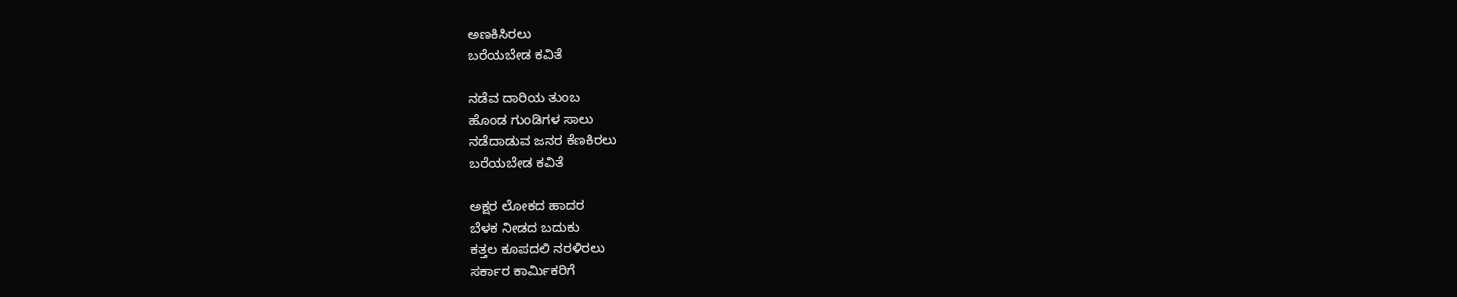ಅಣಕಿಸಿರಲು
ಬರೆಯಬೇಡ ಕವಿತೆ

ನಡೆವ ದಾರಿಯ ತುಂಬ
ಹೊಂಡ ಗುಂಡಿಗಳ ಸಾಲು
ನಡೆದಾಡುವ ಜನರ ಕೆಣಕಿರಲು
ಬರೆಯಬೇಡ ಕವಿತೆ

ಅಕ್ಷರ ಲೋಕದ ಹಾದರ
ಬೆಳಕ ನೀಡದ ಬದುಕು
ಕತ್ತಲ ಕೂಪದಲಿ ನರಳಿರಲು
ಸರ್ಕಾರ ಕಾರ್ಮಿಕರಿಗೆ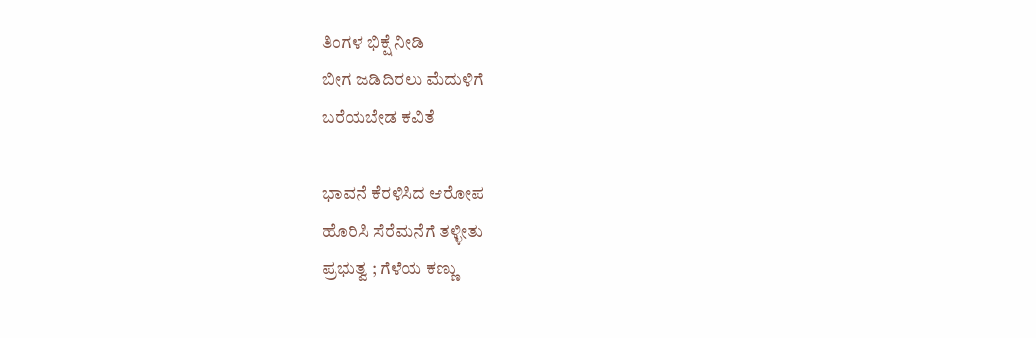ತಿಂಗಳ ಭಿಕ್ಷೆ ನೀಡಿ
ಬೀಗ ಜಡಿದಿರಲು ಮೆದುಳಿಗೆ
ಬರೆಯಬೇಡ ಕವಿತೆ

ಭಾವನೆ ಕೆರಳಿಸಿದ ಆರೋಪ
ಹೊರಿಸಿ ಸೆರೆಮನೆಗೆ ತಳ್ಳೀತು
ಪ್ರಭುತ್ವ ; ಗೆಳೆಯ ಕಣ್ಣು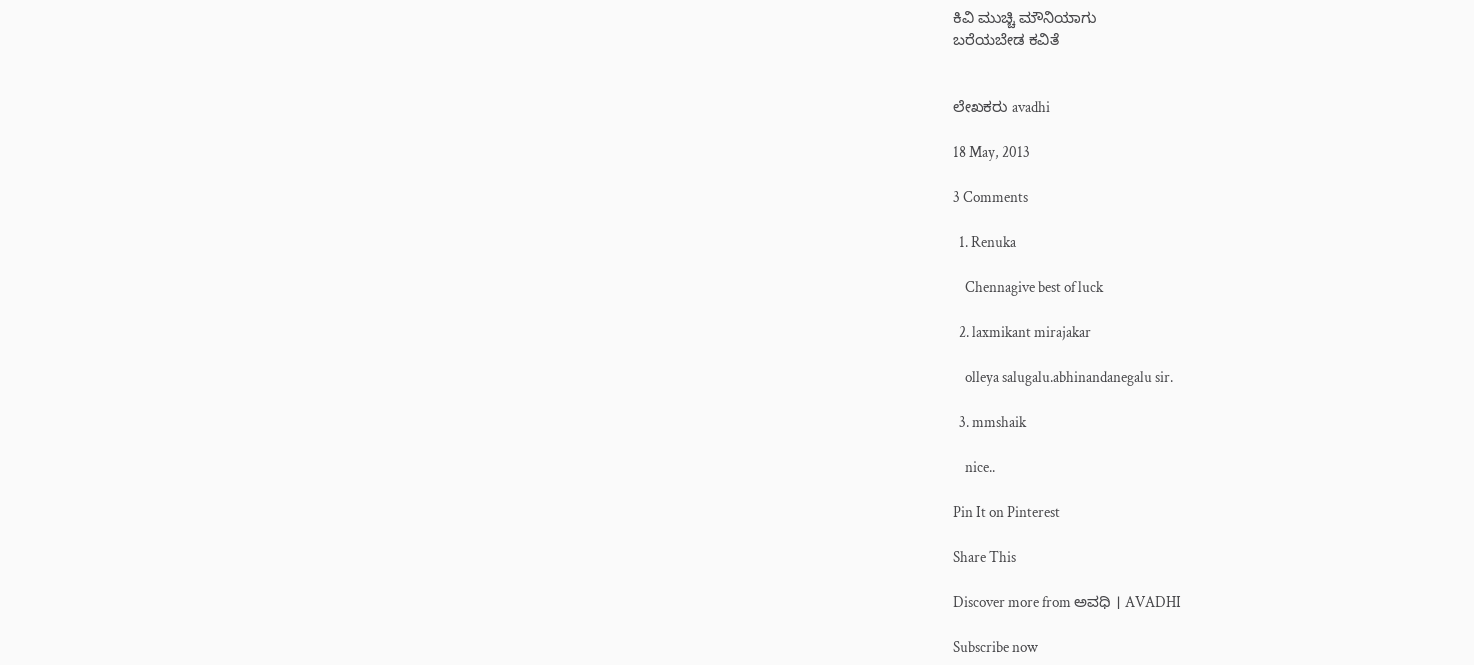ಕಿವಿ ಮುಚ್ಚಿ ಮೌನಿಯಾಗು
ಬರೆಯಬೇಡ ಕವಿತೆ


ಲೇಖಕರು avadhi

18 May, 2013

3 Comments

  1. Renuka

    Chennagive best of luck

  2. laxmikant mirajakar

    olleya salugalu.abhinandanegalu sir.

  3. mmshaik

    nice..

Pin It on Pinterest

Share This

Discover more from ಅವಧಿ । AVADHI

Subscribe now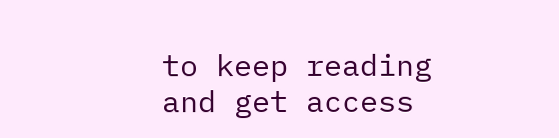to keep reading and get access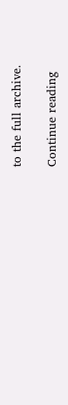to the full archive.

Continue reading